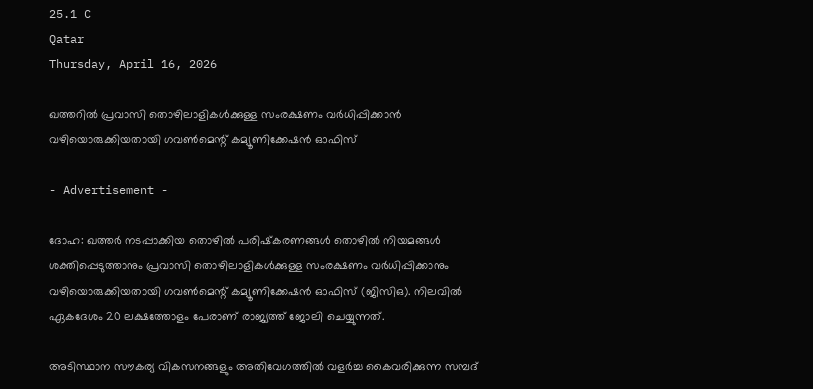25.1 C
Qatar
Thursday, April 16, 2026

ഖത്തറിൽ പ്രവാസി തൊഴിലാളികൾക്കുള്ള സംരക്ഷണം വർധിപ്പിക്കാൻ വഴിയൊരുക്കിയതായി ഗവൺമെന്റ് കമ്യൂണിക്കേഷൻ ഓഫിസ്

- Advertisement -

ദോഹ: ഖത്തർ നടപ്പാക്കിയ തൊഴിൽ പരിഷ്‌കരണങ്ങൾ തൊഴിൽ നിയമങ്ങൾ ശക്തിപ്പെടുത്താനും പ്രവാസി തൊഴിലാളികൾക്കുള്ള സംരക്ഷണം വർധിപ്പിക്കാനും വഴിയൊരുക്കിയതായി ഗവൺമെന്റ് കമ്യൂണിക്കേഷൻ ഓഫിസ് (ജിസിഒ). നിലവിൽ ഏകദേശം 20 ലക്ഷത്തോളം പേരാണ് രാജ്യത്ത് ജോലി ചെയ്യുന്നത്.

അടിസ്ഥാന സൗകര്യ വികസനങ്ങളും അതിവേഗത്തിൽ വളർച്ച കൈവരിക്കുന്ന സമ്പദ്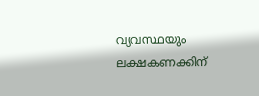വ്യവസ്ഥയും ലക്ഷകണക്കിന്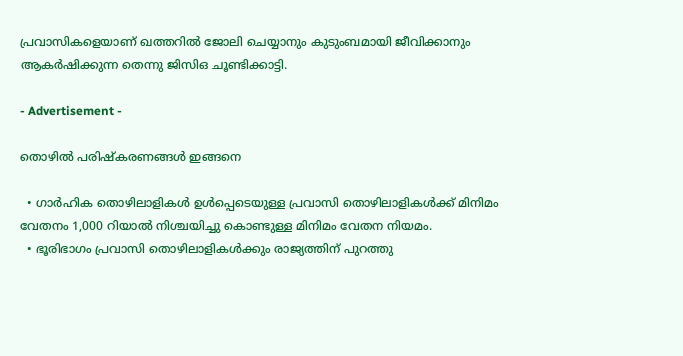പ്രവാസികളെയാണ് ഖത്തറിൽ ജോലി ചെയ്യാനും കുടുംബമായി ജീവിക്കാനും ആകർഷിക്കുന്ന തെന്നു ജിസിഒ ചൂണ്ടിക്കാട്ടി.

- Advertisement -

തൊഴിൽ പരിഷ്‌കരണങ്ങൾ ഇങ്ങനെ

  • ഗാർഹിക തൊഴിലാളികൾ ഉൾപ്പെടെയുള്ള പ്രവാസി തൊഴിലാളികൾക്ക് മിനിമം വേതനം 1,000 റിയാൽ നിശ്ചയിച്ചു കൊണ്ടുള്ള മിനിമം വേതന നിയമം.
  • ഭൂരിഭാഗം പ്രവാസി തൊഴിലാളികൾക്കും രാജ്യത്തിന് പുറത്തു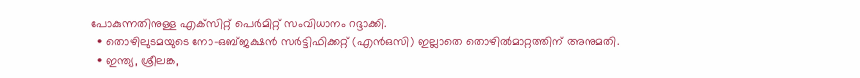പോകുന്നതിനുള്ള എക്‌സിറ്റ് പെർമിറ്റ് സംവിധാനം റദ്ദാക്കി.
  • തൊഴിലുടമയുടെ നോ-ഒബ്ജക്ഷൻ സർട്ടിഫിക്കറ്റ് (എൻഒസി) ഇല്ലാതെ തൊഴിൽമാറ്റത്തിന് അനുമതി.
  • ഇന്ത്യ, ശ്രീലങ്ക,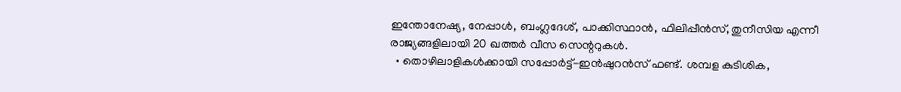ഇന്തോനേഷ്യ, നേപ്പാൾ, ബംഗ്ലദേശ്, പാക്കിസ്ഥാൻ, ഫിലിപ്പീൻസ്, തുനീസിയ എന്നീ രാജ്യങ്ങളിലായി 20 ഖത്തർ വീസ സെന്ററുകൾ.
  • തൊഴിലാളികൾക്കായി സപ്പോർട്ട്-ഇൻഷുറൻസ് ഫണ്ട്. ശമ്പള കുടിശിക,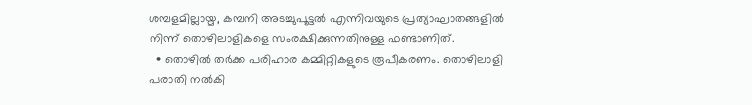ശമ്പളമില്ലായ്മ, കമ്പനി അടച്ചുപൂട്ടൽ എന്നിവയുടെ പ്രത്യാഘാതങ്ങളിൽ നിന്ന് തൊഴിലാളികളെ സംരക്ഷിക്കുന്നതിനുള്ള ഫണ്ടാണിത്.
  • തൊഴിൽ തർക്ക പരിഹാര കമ്മിറ്റികളുടെ രൂപീകരണം. തൊഴിലാളി പരാതി നൽകി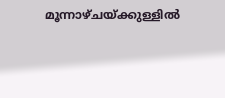മൂന്നാഴ്ചയ്ക്കുള്ളിൽ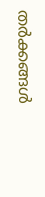തർക്കങ്ങൾ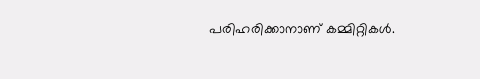പരിഹരിക്കാനാണ് കമ്മിറ്റികൾ.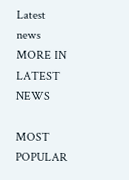Latest news
MORE IN LATEST NEWS

MOST POPULAR